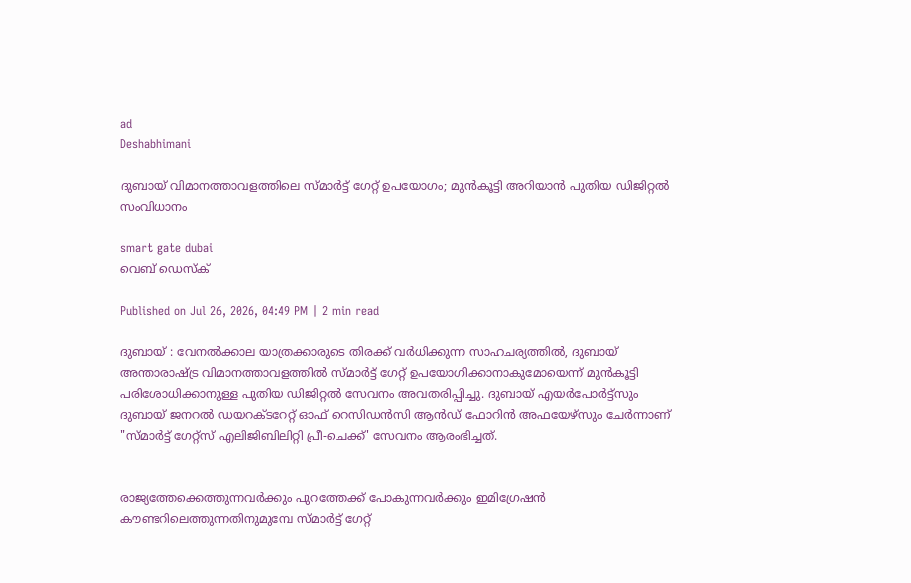ad
Deshabhimani

ദുബായ് വിമാനത്താവളത്തിലെ സ്മാർട്ട് ഗേറ്റ് ഉപയോഗം; മുൻകൂട്ടി അറിയാൻ പുതിയ ഡിജിറ്റൽ സംവിധാനം

smart gate dubai
വെബ് ഡെസ്ക്

Published on Jul 26, 2026, 04:49 PM | 2 min read

ദുബായ് : വേനൽക്കാല യാത്രക്കാരുടെ തിരക്ക് വർധിക്കുന്ന സാഹചര്യത്തിൽ, ദുബായ് അന്താരാഷ്ട്ര വിമാനത്താവളത്തിൽ സ്മാർട്ട് ഗേറ്റ് ഉപയോഗിക്കാനാകുമോയെന്ന് മുൻകൂട്ടി പരിശോധിക്കാനുള്ള പുതിയ ഡിജിറ്റൽ സേവനം അവതരിപ്പിച്ചു. ദുബായ് എയർപോർട്ട്സും ദുബായ് ജനറൽ ഡയറക്ടറേറ്റ് ഓഫ് റെസിഡൻസി ആൻഡ് ഫോറിൻ അഫയേഴ്‌സും ചേർന്നാണ് "സ്മാർട്ട് ഗേറ്റ്സ് എലിജിബിലിറ്റി പ്രീ-ചെക്ക്' സേവനം ആരംഭിച്ചത്.


രാജ്യത്തേക്കെത്തുന്നവർക്കും പുറത്തേക്ക് പോകുന്നവർക്കും ഇമിഗ്രേഷൻ കൗണ്ടറിലെത്തുന്നതിനുമുമ്പേ സ്മാർട്ട് ഗേറ്റ്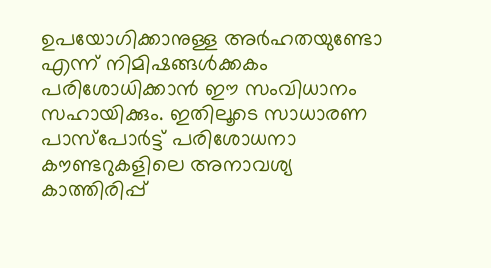ഉപയോഗിക്കാനുള്ള അർഹതയുണ്ടോ എന്ന് നിമിഷങ്ങൾക്കകം പരിശോധിക്കാൻ ഈ സംവിധാനം സഹായിക്കും. ഇതിലൂടെ സാധാരണ പാസ്‌പോർട്ട് പരിശോധനാ കൗണ്ടറുകളിലെ അനാവശ്യ കാത്തിരിപ്പ്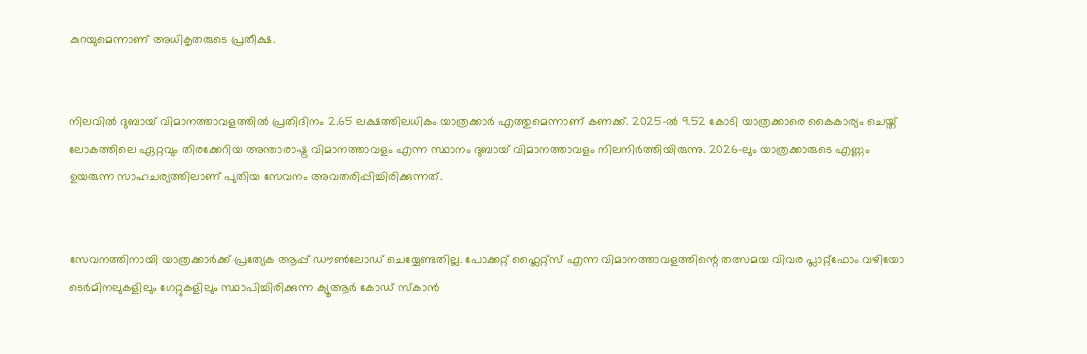കുറയുമെന്നാണ് അധികൃതരുടെ പ്രതീക്ഷ.


നിലവിൽ ദുബായ് വിമാനത്താവളത്തിൽ പ്രതിദിനം 2.65 ലക്ഷത്തിലധികം യാത്രക്കാർ എത്തുമെന്നാണ് കണക്ക്. 2025-ൽ 9.52 കോടി യാത്രക്കാരെ കൈകാര്യം ചെയ്ത്‌ ലോകത്തിലെ ഏറ്റവും തിരക്കേറിയ അന്താരാഷ്ട്ര വിമാനത്താവളം എന്ന സ്ഥാനം ദുബായ് വിമാനത്താവളം നിലനിർത്തിയിരുന്നു. 2026-ലും യാത്രക്കാരുടെ എണ്ണം ഉയരുന്ന സാഹചര്യത്തിലാണ് പുതിയ സേവനം അവതരിപ്പിച്ചിരിക്കുന്നത്.


സേവനത്തിനായി യാത്രക്കാർക്ക് പ്രത്യേക ആപ്പ് ഡൗൺലോഡ് ചെയ്യേണ്ടതില്ല. പോക്കറ്റ്‌ ഫ്ലൈറ്റ്‌സ്‌ എന്ന വിമാനത്താവളത്തിന്റെ തത്സമയ വിവര പ്ലാറ്റ്‌ഫോം വഴിയോ ടെർമിനലുകളിലും ഗേറ്റുകളിലും സ്ഥാപിച്ചിരിക്കുന്ന ക്യൂആർ കോഡ് സ്കാൻ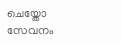ചെയ്തോ സേവനം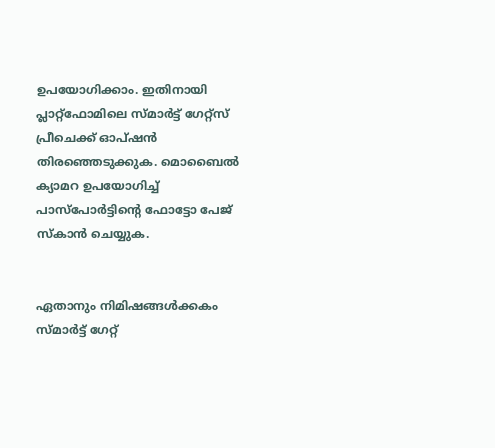ഉപയോഗിക്കാം. ഇതിനായി പ്ലാറ്റ്‌ഫോമിലെ സ്മാർട്ട്‌ ഗേറ്റ്‌സ്‌ പ്രീചെക്ക്‌ ഓപ്ഷൻ തിരഞ്ഞെടുക്കുക. മൊബൈൽ ക്യാമറ ഉപയോഗിച്ച് പാസ്‌പോർട്ടിന്റെ ഫോട്ടോ പേജ് സ്കാൻ ചെയ്യുക.


ഏതാനും നിമിഷങ്ങൾക്കകം സ്മാർട്ട് ഗേറ്റ്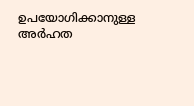ഉപയോഗിക്കാനുള്ള അർഹത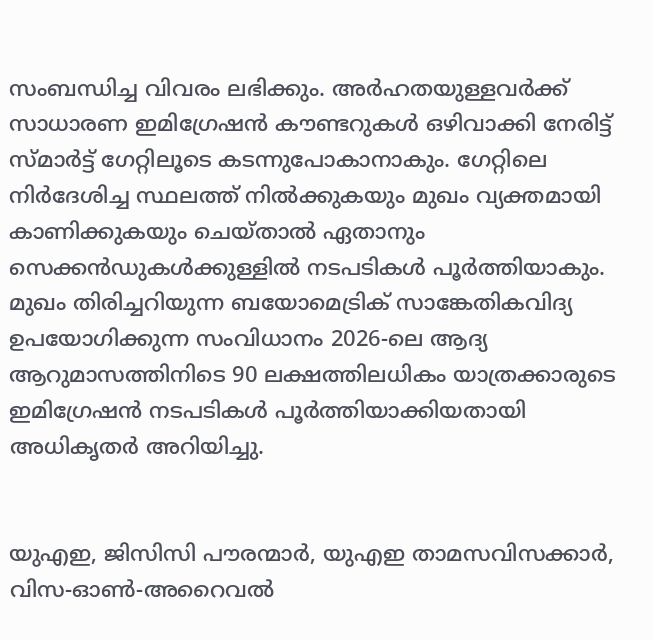സംബന്ധിച്ച വിവരം ലഭിക്കും. അർഹതയുള്ളവർക്ക് സാധാരണ ഇമിഗ്രേഷൻ കൗണ്ടറുകൾ ഒഴിവാക്കി നേരിട്ട് സ്മാർട്ട് ഗേറ്റിലൂടെ കടന്നുപോകാനാകും. ഗേറ്റിലെ നിർദേശിച്ച സ്ഥലത്ത് നിൽക്കുകയും മുഖം വ്യക്തമായി കാണിക്കുകയും ചെയ്താൽ ഏതാനും സെക്കൻഡുകൾക്കുള്ളിൽ നടപടികൾ പൂർത്തിയാകും. മുഖം തിരിച്ചറിയുന്ന ബയോമെട്രിക് സാങ്കേതികവിദ്യ ഉപയോഗിക്കുന്ന സംവിധാനം 2026-ലെ ആദ്യ ആറുമാസത്തിനിടെ 90 ലക്ഷത്തിലധികം യാത്രക്കാരുടെ ഇമിഗ്രേഷൻ നടപടികൾ പൂർത്തിയാക്കിയതായി അധികൃതർ അറിയിച്ചു.


യുഎഇ, ജിസിസി പൗരന്മാർ, യുഎഇ താമസവിസക്കാർ, വിസ-ഓൺ-അറൈവൽ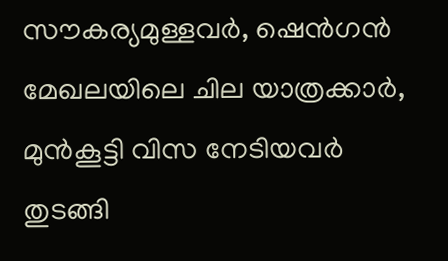സൗകര്യമുള്ളവർ, ഷെൻഗൻ മേഖലയിലെ ചില യാത്രക്കാർ, മുൻകൂട്ടി വിസ നേടിയവർ തുടങ്ങി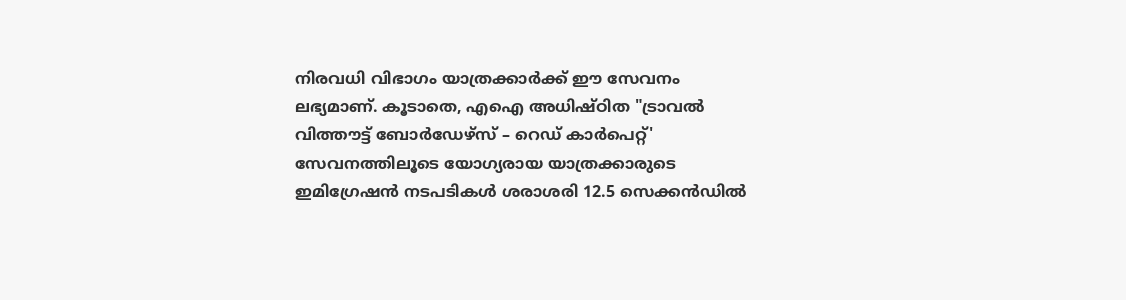നിരവധി വിഭാഗം യാത്രക്കാർക്ക് ഈ സേവനം ലഭ്യമാണ്. കൂടാതെ, എഐ അധിഷ്ഠിത "ട്രാവൽ വിത്തൗട്ട് ബോർഡേഴ്സ് – റെഡ് കാർപെറ്റ്' സേവനത്തിലൂടെ യോഗ്യരായ യാത്രക്കാരുടെ ഇമിഗ്രേഷൻ നടപടികൾ ശരാശരി 12.5 സെക്കൻഡിൽ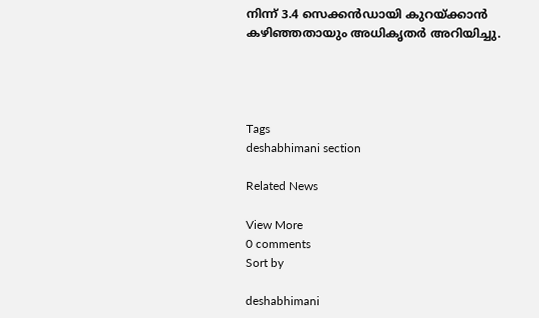നിന്ന് 3.4 സെക്കൻഡായി കുറയ്ക്കാൻ കഴിഞ്ഞതായും അധികൃതർ അറിയിച്ചു.




Tags
deshabhimani section

Related News

View More
0 comments
Sort by

deshabhimani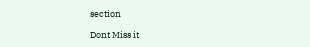section

Dont Miss it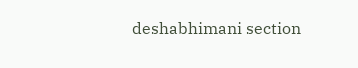deshabhimani section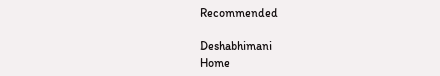Recommended

Deshabhimani
Home